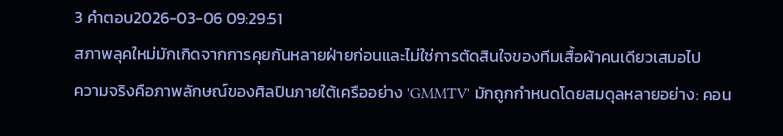3 คำตอบ2026-03-06 09:29:51
สภาพลุคใหม่มักเกิดจากการคุยกันหลายฝ่ายก่อนและไม่ใช่การตัดสินใจของทีมเสื้อผ้าคนเดียวเสมอไป
ความจริงคือภาพลักษณ์ของศิลปินภายใต้เครืออย่าง 'GMMTV' มักถูกกำหนดโดยสมดุลหลายอย่าง: คอน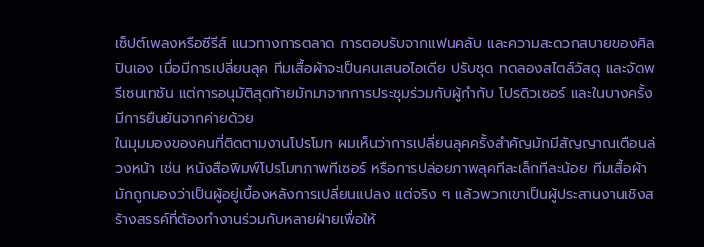เซ็ปต์เพลงหรือซีรีส์ แนวทางการตลาด การตอบรับจากแฟนคลับ และความสะดวกสบายของศิลปินเอง เมื่อมีการเปลี่ยนลุค ทีมเสื้อผ้าจะเป็นคนเสนอไอเดีย ปรับชุด ทดลองสไตล์วัสดุ และจัดพรีเซนเทชัน แต่การอนุมัติสุดท้ายมักมาจากการประชุมร่วมกับผู้กำกับ โปรดิวเซอร์ และในบางครั้งมีการยืนยันจากค่ายด้วย
ในมุมมองของคนที่ติดตามงานโปรโมท ผมเห็นว่าการเปลี่ยนลุคครั้งสำคัญมักมีสัญญาณเตือนล่วงหน้า เช่น หนังสือพิมพ์โปรโมทภาพทีเซอร์ หรือการปล่อยภาพลุคทีละเล็กทีละน้อย ทีมเสื้อผ้ามักถูกมองว่าเป็นผู้อยู่เบื้องหลังการเปลี่ยนแปลง แต่จริง ๆ แล้วพวกเขาเป็นผู้ประสานงานเชิงสร้างสรรค์ที่ต้องทำงานร่วมกับหลายฝ่ายเพื่อให้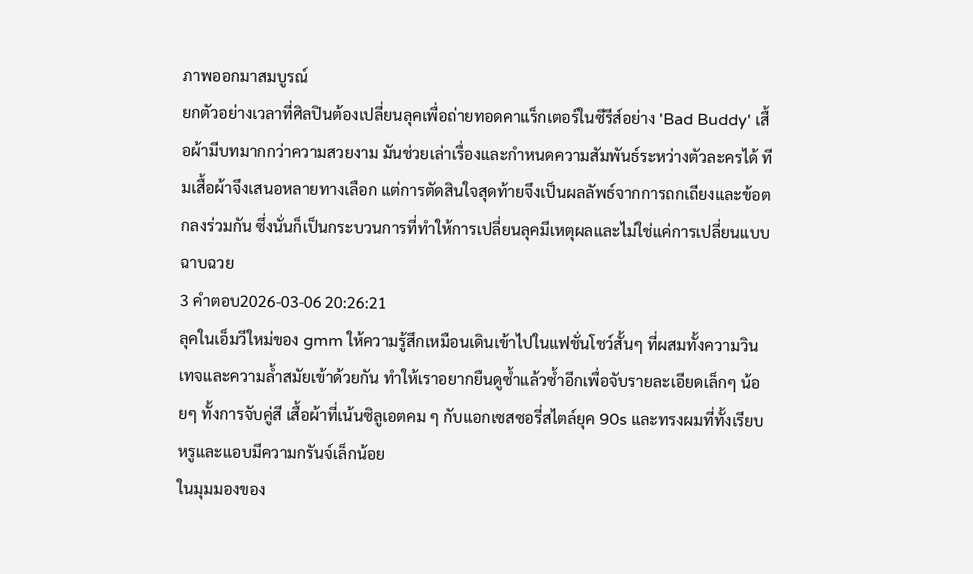ภาพออกมาสมบูรณ์
ยกตัวอย่างเวลาที่ศิลปินต้องเปลี่ยนลุคเพื่อถ่ายทอดคาแร็กเตอร์ในซีรีส์อย่าง 'Bad Buddy' เสื้อผ้ามีบทมากกว่าความสวยงาม มันช่วยเล่าเรื่องและกำหนดความสัมพันธ์ระหว่างตัวละครได้ ทีมเสื้อผ้าจึงเสนอหลายทางเลือก แต่การตัดสินใจสุดท้ายจึงเป็นผลลัพธ์จากการถกเถียงและข้อตกลงร่วมกัน ซึ่งนั่นก็เป็นกระบวนการที่ทำให้การเปลี่ยนลุคมีเหตุผลและไม่ใช่แค่การเปลี่ยนแบบฉาบฉวย
3 คำตอบ2026-03-06 20:26:21
ลุคในเอ็มวีใหม่ของ gmm ให้ความรู้สึกเหมือนเดินเข้าไปในแฟชั่นโชว์สั้นๆ ที่ผสมทั้งความวินเทจและความล้ำสมัยเข้าด้วยกัน ทำให้เราอยากยืนดูซ้ำแล้วซ้ำอีกเพื่อจับรายละเอียดเล็กๆ น้อยๆ ทั้งการจับคู่สี เสื้อผ้าที่เน้นซิลูเอตคม ๆ กับแอกเซสซอรี่สไตล์ยุค 90s และทรงผมที่ทั้งเรียบหรูและแอบมีความกรันจ์เล็กน้อย
ในมุมมองของ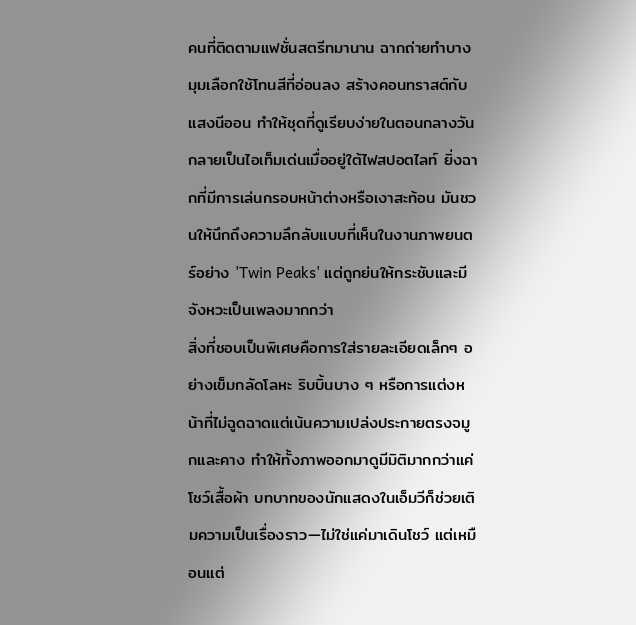คนที่ติดตามแฟชั่นสตรีทมานาน ฉากถ่ายทำบางมุมเลือกใช้โทนสีที่อ่อนลง สร้างคอนทราสต์กับแสงนีออน ทำให้ชุดที่ดูเรียบง่ายในตอนกลางวันกลายเป็นไอเท็มเด่นเมื่ออยู่ใต้ไฟสปอตไลท์ ยิ่งฉากที่มีการเล่นกรอบหน้าต่างหรือเงาสะท้อน มันชวนให้นึกถึงความลึกลับแบบที่เห็นในงานภาพยนตร์อย่าง 'Twin Peaks' แต่ถูกย่นให้กระชับและมีจังหวะเป็นเพลงมากกว่า
สิ่งที่ชอบเป็นพิเศษคือการใส่รายละเอียดเล็กๆ อย่างเข็มกลัดโลหะ ริบบิ้นบาง ๆ หรือการแต่งหน้าที่ไม่ฉูดฉาดแต่เน้นความเปล่งประกายตรงจมูกและคาง ทำให้ทั้งภาพออกมาดูมีมิติมากกว่าแค่โชว์เสื้อผ้า บทบาทของนักแสดงในเอ็มวีก็ช่วยเติมความเป็นเรื่องราว—ไม่ใช่แค่มาเดินโชว์ แต่เหมือนแต่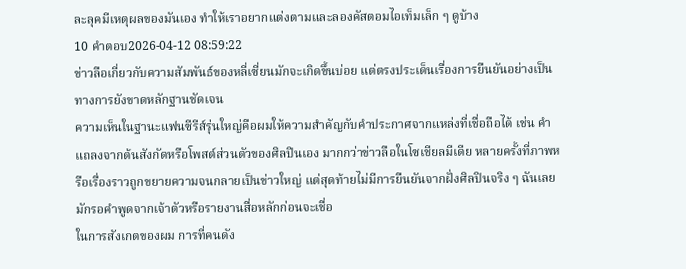ละลุคมีเหตุผลของมันเอง ทำให้เราอยากแต่งตามและลองคัสตอมไอเท็มเล็ก ๆ ดูบ้าง
10 คำตอบ2026-04-12 08:59:22
ข่าวลือเกี่ยวกับความสัมพันธ์ของหลี่เซี่ยนมักจะเกิดขึ้นบ่อย แต่ตรงประเด็นเรื่องการยืนยันอย่างเป็นทางการยังขาดหลักฐานชัดเจน
ความเห็นในฐานะแฟนซีรีส์รุ่นใหญ่คือผมให้ความสำคัญกับคำประกาศจากแหล่งที่เชื่อถือได้ เช่น คำแถลงจากต้นสังกัดหรือโพสต์ส่วนตัวของศิลปินเอง มากกว่าข่าวลือในโซเชียลมีเดีย หลายครั้งที่ภาพหรือเรื่องราวถูกขยายความจนกลายเป็นข่าวใหญ่ แต่สุดท้ายไม่มีการยืนยันจากฝั่งศิลปินจริง ๆ ฉันเลยมักรอคำพูดจากเจ้าตัวหรือรายงานสื่อหลักก่อนจะเชื่อ
ในการสังเกตของผม การที่คนดัง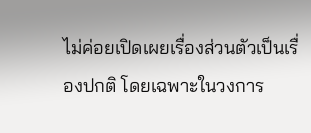ไม่ค่อยเปิดเผยเรื่องส่วนตัวเป็นเรื่องปกติ โดยเฉพาะในวงการ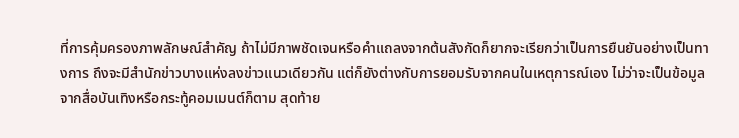ที่การคุ้มครองภาพลักษณ์สำคัญ ถ้าไม่มีภาพชัดเจนหรือคำแถลงจากต้นสังกัดก็ยากจะเรียกว่าเป็นการยืนยันอย่างเป็นทางการ ถึงจะมีสำนักข่าวบางแห่งลงข่าวแนวเดียวกัน แต่ก็ยังต่างกับการยอมรับจากคนในเหตุการณ์เอง ไม่ว่าจะเป็นข้อมูลจากสื่อบันเทิงหรือกระทู้คอมเมนต์ก็ตาม สุดท้าย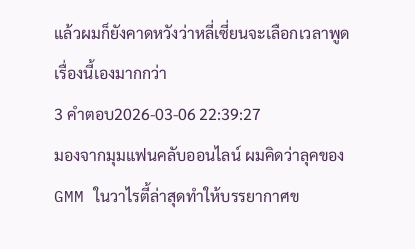แล้วผมก็ยังคาดหวังว่าหลี่เซี่ยนจะเลือกเวลาพูดเรื่องนี้เองมากกว่า
3 คำตอบ2026-03-06 22:39:27
มองจากมุมแฟนคลับออนไลน์ ผมคิดว่าลุคของ GMM ในวาไรตี้ล่าสุดทำให้บรรยากาศข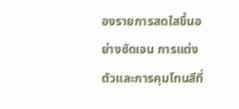องรายการสดใสขึ้นอย่างชัดเจน การแต่งตัวและการคุมโทนสีที่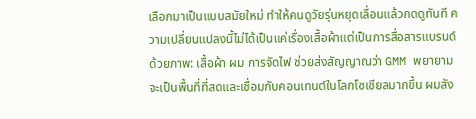เลือกมาเป็นแบบสมัยใหม่ ทำให้คนดูวัยรุ่นหยุดเลื่อนแล้วกดดูทันที ความเปลี่ยนแปลงนี้ไม่ได้เป็นแค่เรื่องเสื้อผ้าแต่เป็นการสื่อสารแบรนด์ด้วยภาพ: เสื้อผ้า ผม การจัดไฟ ช่วยส่งสัญญาณว่า GMM พยายามจะเป็นพื้นที่ที่สดและเชื่อมกับคอนเทนต์ในโลกโซเชียลมากขึ้น ผมสัง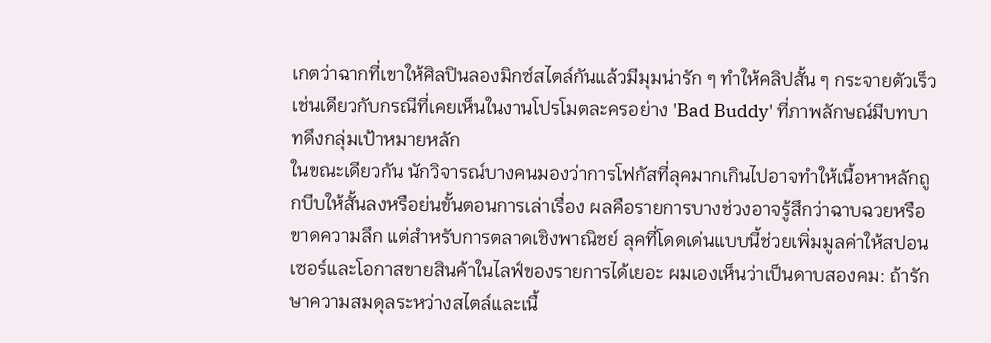เกตว่าฉากที่เขาให้ศิลปินลองมิกซ์สไตล์กันแล้วมีมุมน่ารัก ๆ ทำให้คลิปสั้น ๆ กระจายตัวเร็ว เช่นเดียวกับกรณีที่เคยเห็นในงานโปรโมตละครอย่าง 'Bad Buddy' ที่ภาพลักษณ์มีบทบาทดึงกลุ่มเป้าหมายหลัก
ในขณะเดียวกัน นักวิจารณ์บางคนมองว่าการโฟกัสที่ลุคมากเกินไปอาจทำให้เนื้อหาหลักถูกบีบให้สั้นลงหรือย่นขั้นตอนการเล่าเรื่อง ผลคือรายการบางช่วงอาจรู้สึกว่าฉาบฉวยหรือขาดความลึก แต่สำหรับการตลาดเชิงพาณิชย์ ลุคที่โดดเด่นแบบนี้ช่วยเพิ่มมูลค่าให้สปอนเซอร์และโอกาสขายสินค้าในไลฟ์ของรายการได้เยอะ ผมเองเห็นว่าเป็นดาบสองคม: ถ้ารักษาความสมดุลระหว่างสไตล์และเนื้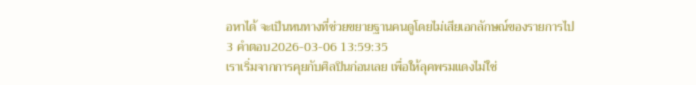อหาได้ จะเป็นหนทางที่ช่วยขยายฐานคนดูโดยไม่เสียเอกลักษณ์ของรายการไป
3 คำตอบ2026-03-06 13:59:35
เราเริ่มจากการคุยกับศิลปินก่อนเลย เพื่อให้ลุคพรมแดงไม่ใช่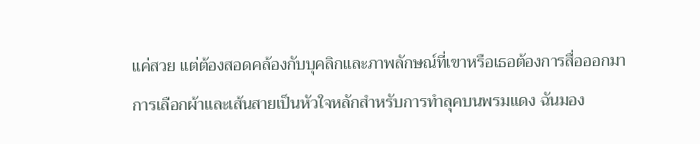แค่สวย แต่ต้องสอดคล้องกับบุคลิกและภาพลักษณ์ที่เขาหรือเธอต้องการสื่อออกมา
การเลือกผ้าและเส้นสายเป็นหัวใจหลักสำหรับการทำลุคบนพรมแดง ฉันมอง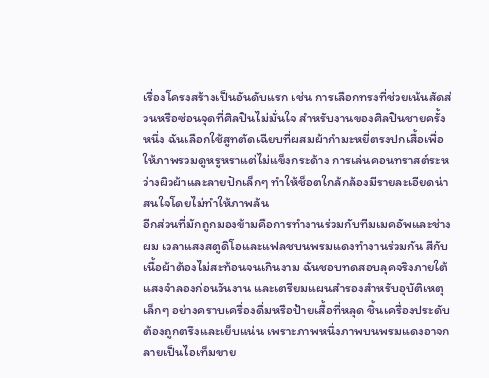เรื่องโครงสร้างเป็นอันดับแรก เช่น การเลือกทรงที่ช่วยเน้นสัดส่วนหรือซ่อนจุดที่ศิลปินไม่มั่นใจ สำหรับงานของศิลปินชายครั้งหนึ่ง ฉันเลือกใช้สูทตัดเฉียบที่ผสมผ้ากำมะหยี่ตรงปกเสื้อเพื่อให้ภาพรวมดูหรูหราแต่ไม่แข็งกระด้าง การเล่นคอนทราสต์ระหว่างผิวผ้าและลายปักเล็กๆ ทำให้ช็อตใกล้กล้องมีรายละเอียดน่าสนใจโดยไม่ทำให้ภาพล้น
อีกส่วนที่มักถูกมองข้ามคือการทำงานร่วมกับทีมเมคอัพและช่างผม เวลาแสงสตูดิโอและแฟลชบนพรมแดงทำงานร่วมกัน สีกับเนื้อผ้าต้องไม่สะท้อนจนเกินงาม ฉันชอบทดสอบลุคจริงภายใต้แสงจำลองก่อนวันงาน และเตรียมแผนสำรองสำหรับอุบัติเหตุเล็กๆ อย่างคราบเครื่องดื่มหรือป้ายเสื้อที่หลุด ชิ้นเครื่องประดับต้องถูกตรึงและเย็บแน่น เพราะภาพหนึ่งภาพบนพรมแดงอาจกลายเป็นไอเท็มขาย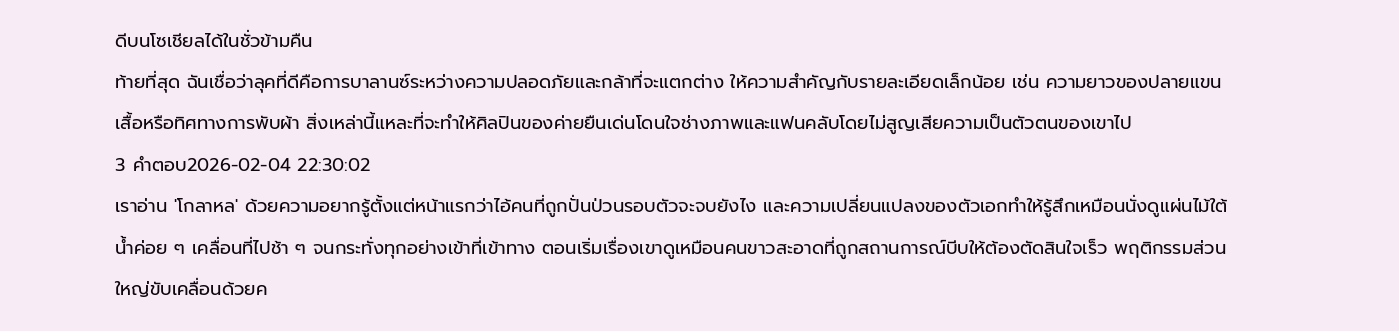ดีบนโซเชียลได้ในชั่วข้ามคืน
ท้ายที่สุด ฉันเชื่อว่าลุคที่ดีคือการบาลานซ์ระหว่างความปลอดภัยและกล้าที่จะแตกต่าง ให้ความสำคัญกับรายละเอียดเล็กน้อย เช่น ความยาวของปลายแขนเสื้อหรือทิศทางการพับผ้า สิ่งเหล่านี้แหละที่จะทำให้ศิลปินของค่ายยืนเด่นโดนใจช่างภาพและแฟนคลับโดยไม่สูญเสียความเป็นตัวตนของเขาไป
3 คำตอบ2026-02-04 22:30:02
เราอ่าน 'โกลาหล' ด้วยความอยากรู้ตั้งแต่หน้าแรกว่าไอ้คนที่ถูกปั่นป่วนรอบตัวจะจบยังไง และความเปลี่ยนแปลงของตัวเอกทำให้รู้สึกเหมือนนั่งดูแผ่นไม้ใต้น้ำค่อย ๆ เคลื่อนที่ไปช้า ๆ จนกระทั่งทุกอย่างเข้าที่เข้าทาง ตอนเริ่มเรื่องเขาดูเหมือนคนขาวสะอาดที่ถูกสถานการณ์บีบให้ต้องตัดสินใจเร็ว พฤติกรรมส่วนใหญ่ขับเคลื่อนด้วยค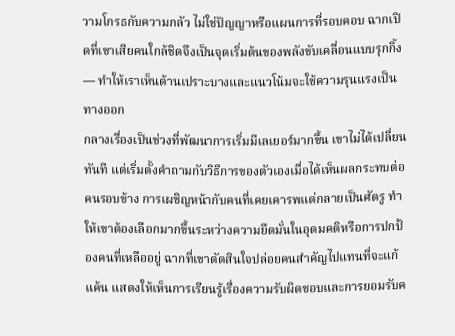วามโกรธกับความกลัว ไม่ใช่ปัญญาหรือแผนการที่รอบคอบ ฉากเปิดที่เขาเสียคนใกล้ชิดจึงเป็นจุดเริ่มต้นของพลังขับเคลื่อนแบบรุกกิ้ง — ทำให้เราเห็นด้านเปราะบางและแนวโน้มจะใช้ความรุนแรงเป็นทางออก
กลางเรื่องเป็นช่วงที่พัฒนาการเริ่มมีเลเยอร์มากขึ้น เขาไม่ได้เปลี่ยนทันที แต่เริ่มตั้งคำถามกับวิธีการของตัวเองเมื่อได้เห็นผลกระทบต่อคนรอบข้าง การเผชิญหน้ากับคนที่เคยเคารพแต่กลายเป็นศัตรู ทำให้เขาต้องเลือกมากขึ้นระหว่างความยึดมั่นในอุดมคติหรือการปกป้องคนที่เหลืออยู่ ฉากที่เขาตัดสินใจปล่อยคนสำคัญไปแทนที่จะแก้แค้น แสดงให้เห็นการเรียนรู้เรื่องความรับผิดชอบและการยอมรับค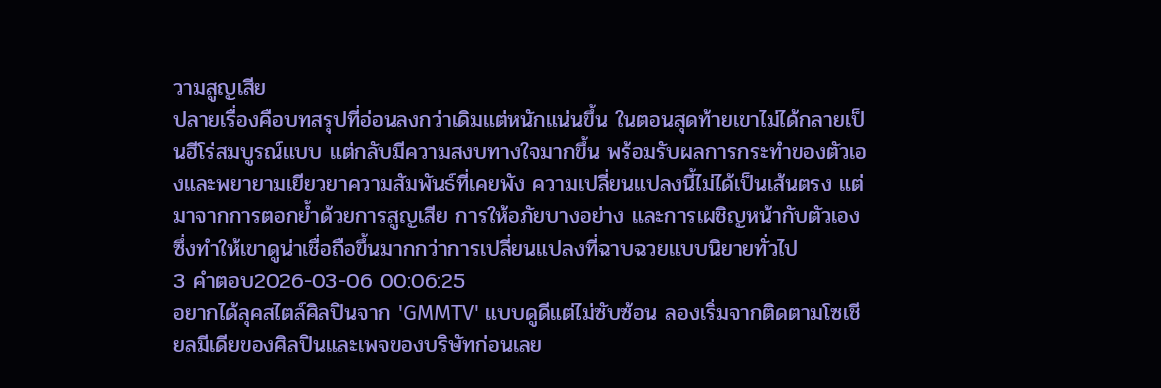วามสูญเสีย
ปลายเรื่องคือบทสรุปที่อ่อนลงกว่าเดิมแต่หนักแน่นขึ้น ในตอนสุดท้ายเขาไม่ได้กลายเป็นฮีโร่สมบูรณ์แบบ แต่กลับมีความสงบทางใจมากขึ้น พร้อมรับผลการกระทำของตัวเองและพยายามเยียวยาความสัมพันธ์ที่เคยพัง ความเปลี่ยนแปลงนี้ไม่ได้เป็นเส้นตรง แต่มาจากการตอกย้ำด้วยการสูญเสีย การให้อภัยบางอย่าง และการเผชิญหน้ากับตัวเอง ซึ่งทำให้เขาดูน่าเชื่อถือขึ้นมากกว่าการเปลี่ยนแปลงที่ฉาบฉวยแบบนิยายทั่วไป
3 คำตอบ2026-03-06 00:06:25
อยากได้ลุคสไตล์ศิลปินจาก 'GMMTV' แบบดูดีแต่ไม่ซับซ้อน ลองเริ่มจากติดตามโซเชียลมีเดียของศิลปินและเพจของบริษัทก่อนเลย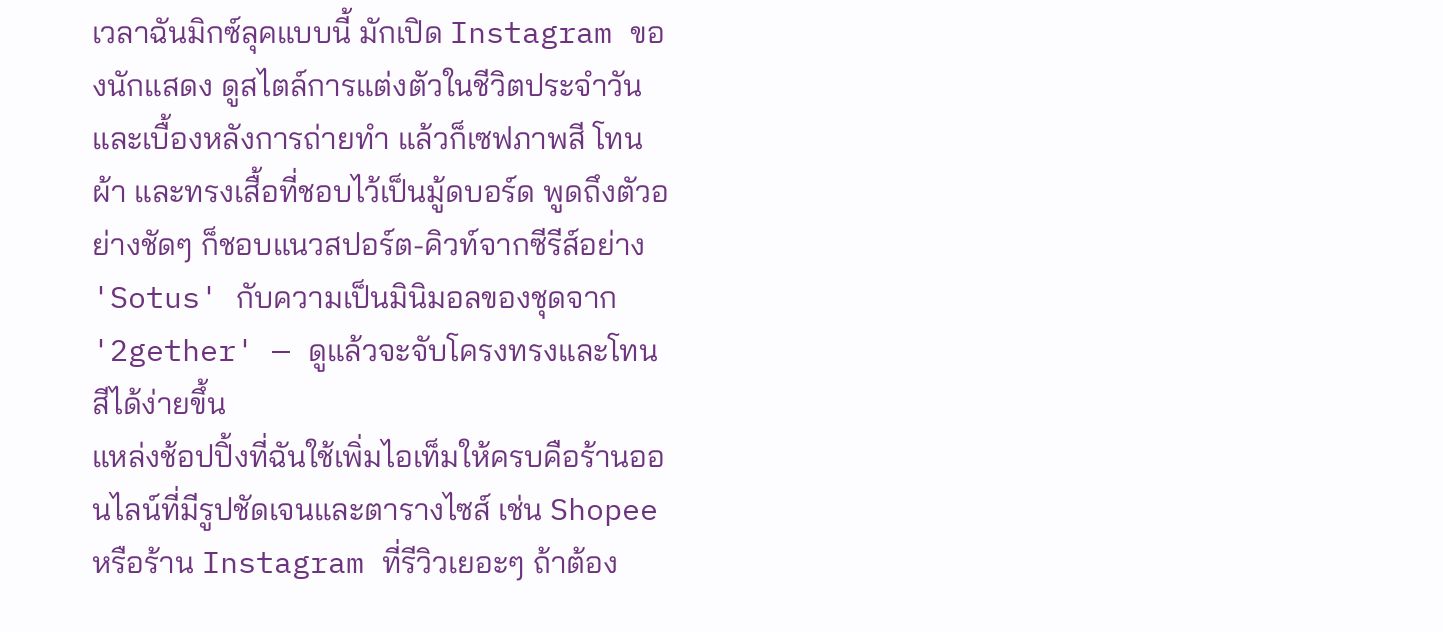เวลาฉันมิกซ์ลุคแบบนี้ มักเปิด Instagram ของนักแสดง ดูสไตล์การแต่งตัวในชีวิตประจำวันและเบื้องหลังการถ่ายทำ แล้วก็เซฟภาพสี โทนผ้า และทรงเสื้อที่ชอบไว้เป็นมู้ดบอร์ด พูดถึงตัวอย่างชัดๆ ก็ชอบแนวสปอร์ต-คิวท์จากซีรีส์อย่าง 'Sotus' กับความเป็นมินิมอลของชุดจาก '2gether' — ดูแล้วจะจับโครงทรงและโทนสีได้ง่ายขึ้น
แหล่งช้อปปิ้งที่ฉันใช้เพิ่มไอเท็มให้ครบคือร้านออนไลน์ที่มีรูปชัดเจนและตารางไซส์ เช่น Shopee หรือร้าน Instagram ที่รีวิวเยอะๆ ถ้าต้อง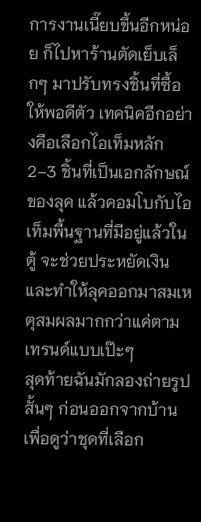การงานเนี๊ยบขึ้นอีกหน่อย ก็ไปหาร้านตัดเย็บเล็กๆ มาปรับทรงชิ้นที่ซื้อให้พอดีตัว เทคนิคอีกอย่างคือเลือกไอเท็มหลัก 2–3 ชิ้นที่เป็นเอกลักษณ์ของลุค แล้วคอมโบกับไอเท็มพื้นฐานที่มีอยู่แล้วในตู้ จะช่วยประหยัดเงินและทำให้ลุคออกมาสมเหตุสมผลมากกว่าแค่ตามเทรนด์แบบเป๊ะๆ
สุดท้ายฉันมักลองถ่ายรูปสั้นๆ ก่อนออกจากบ้าน เพื่อดูว่าชุดที่เลือก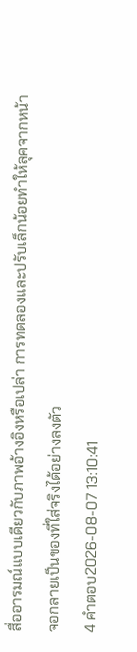สื่ออารมณ์แบบเดียวกับภาพอ้างอิงหรือเปล่า การทดลองและปรับเล็กน้อยทำให้ลุคจากหน้าจอกลายเป็นของที่ใส่จริงได้อย่างลงตัว
4 คำตอบ2026-08-07 13:10:41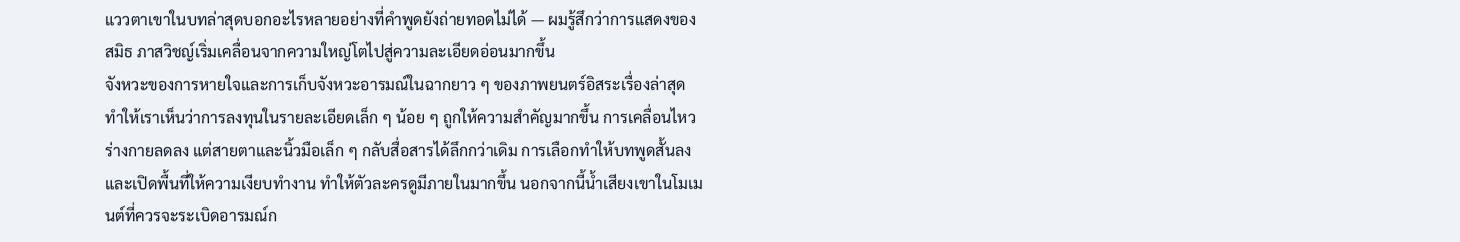แววตาเขาในบทล่าสุดบอกอะไรหลายอย่างที่คำพูดยังถ่ายทอดไม่ได้ — ผมรู้สึกว่าการแสดงของสมิธ ภาสวิชญ์เริ่มเคลื่อนจากความใหญ่โตไปสู่ความละเอียดอ่อนมากขึ้น
จังหวะของการหายใจและการเก็บจังหวะอารมณ์ในฉากยาว ๆ ของภาพยนตร์อิสระเรื่องล่าสุดทำให้เราเห็นว่าการลงทุนในรายละเอียดเล็ก ๆ น้อย ๆ ถูกให้ความสำคัญมากขึ้น การเคลื่อนไหวร่างกายลดลง แต่สายตาและนิ้วมือเล็ก ๆ กลับสื่อสารได้ลึกกว่าเดิม การเลือกทำให้บทพูดสั้นลงและเปิดพื้นที่ให้ความเงียบทำงาน ทำให้ตัวละครดูมีภายในมากขึ้น นอกจากนี้น้ำเสียงเขาในโมเมนต์ที่ควรจะระเบิดอารมณ์ก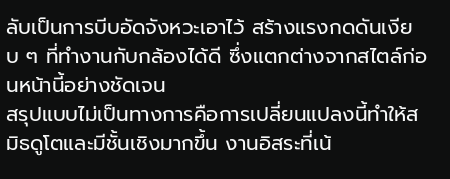ลับเป็นการบีบอัดจังหวะเอาไว้ สร้างแรงกดดันเงียบ ๆ ที่ทำงานกับกล้องได้ดี ซึ่งแตกต่างจากสไตล์ก่อนหน้านี้อย่างชัดเจน
สรุปแบบไม่เป็นทางการคือการเปลี่ยนแปลงนี้ทำให้สมิธดูโตและมีชั้นเชิงมากขึ้น งานอิสระที่เน้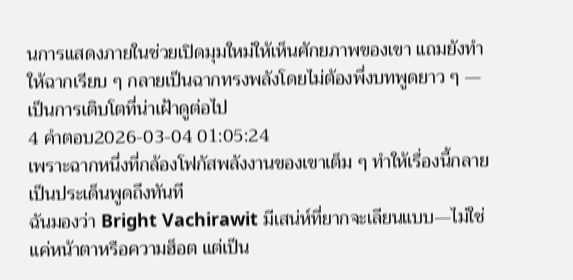นการแสดงภายในช่วยเปิดมุมใหม่ให้เห็นศักยภาพของเขา แถมยังทำให้ฉากเรียบ ๆ กลายเป็นฉากทรงพลังโดยไม่ต้องพึ่งบทพูดยาว ๆ — เป็นการเติบโตที่น่าเฝ้าดูต่อไป
4 คำตอบ2026-03-04 01:05:24
เพราะฉากหนึ่งที่กล้องโฟกัสพลังงานของเขาเต็ม ๆ ทำให้เรื่องนี้กลายเป็นประเด็นพูดถึงทันที
ฉันมองว่า Bright Vachirawit มีเสน่ห์ที่ยากจะเลียนแบบ—ไม่ใช่แค่หน้าตาหรือความฮ็อต แต่เป็น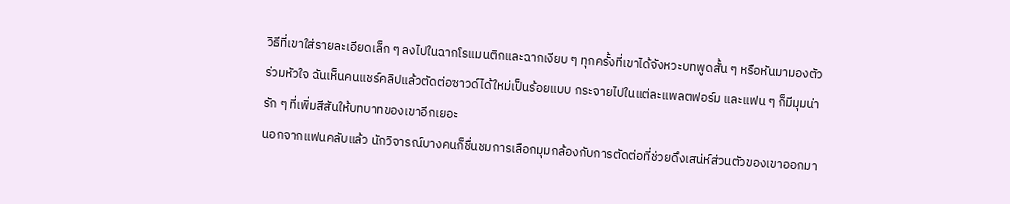วิธีที่เขาใส่รายละเอียดเล็ก ๆ ลงไปในฉากโรแมนติกและฉากเงียบ ๆ ทุกครั้งที่เขาได้จังหวะบทพูดสั้น ๆ หรือหันมามองตัวร่วมหัวใจ ฉันเห็นคนแชร์คลิปแล้วตัดต่อซาวด์ได้ใหม่เป็นร้อยแบบ กระจายไปในแต่ละแพลตฟอร์ม และแฟน ๆ ก็มีมุมน่ารัก ๆ ที่เพิ่มสีสันให้บทบาทของเขาอีกเยอะ
นอกจากแฟนคลับแล้ว นักวิจารณ์บางคนก็ชื่นชมการเลือกมุมกล้องกับการตัดต่อที่ช่วยดึงเสน่ห์ส่วนตัวของเขาออกมา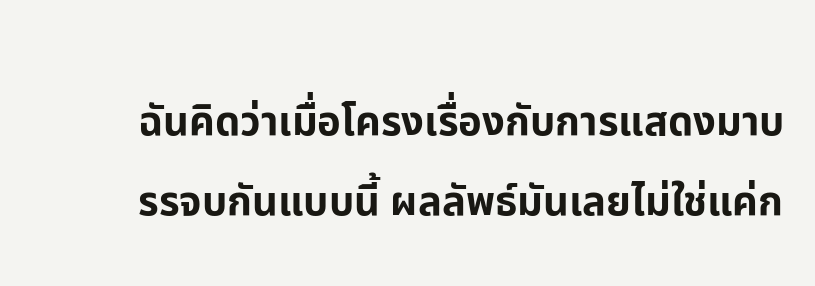ฉันคิดว่าเมื่อโครงเรื่องกับการแสดงมาบรรจบกันแบบนี้ ผลลัพธ์มันเลยไม่ใช่แค่ก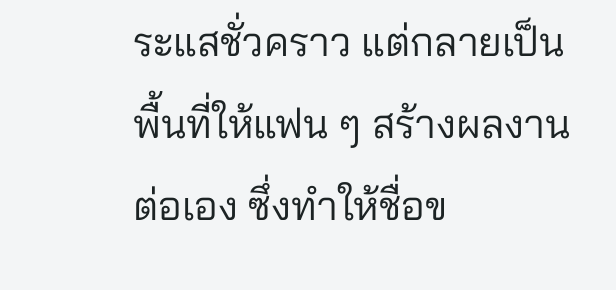ระแสชั่วคราว แต่กลายเป็นพื้นที่ให้แฟน ๆ สร้างผลงานต่อเอง ซึ่งทำให้ชื่อข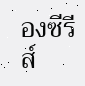องซีรีส์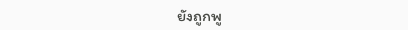ยังถูกพู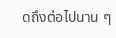ดถึงต่อไปนาน ๆ